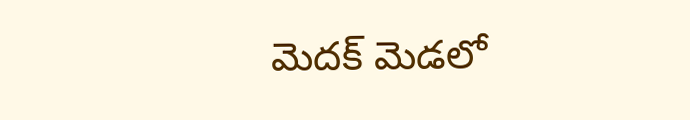మెదక్ మెడలో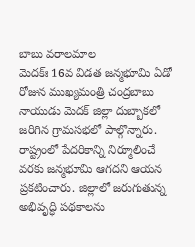బాబు వరాలమాల
మెదక్ః 16వ విడత జన్మభూమి ఏడో రోజున ముఖ్యమంత్రి చంద్రబాబు నాయుడు మెదక్ జిల్లా దుబ్బాకలో జరిగిన గ్రామసభలో పాల్గొన్నారు. రాష్ట్రంలో పేదరికాన్ని నిర్మూలించే వరకు జన్మభూమి ఆగదని ఆయన ప్రకటించారు. జిల్లాలో జరుగుతున్న అభివృద్ధి పథకాలను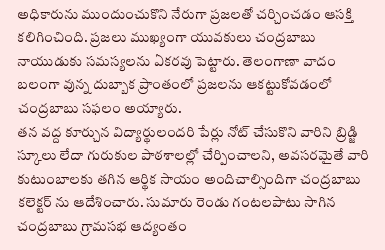అధికారును ముందుంచుకొని నేరుగా ప్రజలతో చర్చించడం ఆసక్తి కలిగించింది. ప్రజలు ముఖ్యంగా యువకులు చంద్రబాబు నాయుడుకు సమస్యలను ఏకరవు పెట్టారు. తెలంగాణా వాదం బలంగా వున్న దుబ్బాక ప్రాంతంలో ప్రజలను ఆకట్టుకోవడంలో చంద్రబాబు సఫలం అయ్యారు.
తన వద్ద కూర్చున విద్యార్థులందరి పేర్లు నోట్ చేసుకొని వారిని బ్రిడ్జి స్కూలు లేదా గురుకుల పాఠశాలల్లో చేర్పించాలని, అవసరమైతే వారి కుటుంబాలకు తగిన ఆర్థిక సాయం అందిచాల్సిందిగా చంద్రబాబు కలెక్టర్ ను ఆదేశించారు. సుమారు రెండు గంటలపాటు సాగిన చంద్రబాబు గ్రామసభ ఆద్యంతం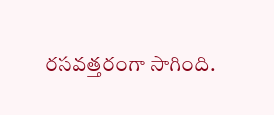రసవత్తరంగా సాగింది.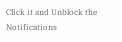Click it and Unblock the Notifications